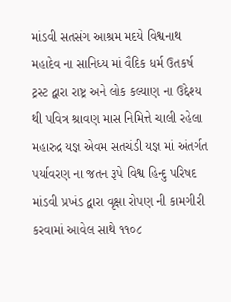માંડવી સતસંગ આશ્રમ મદયે વિશ્વનાથ મહાદેવ ના સાનિધ્ય માં વૈદિક ધર્મ ઉતકર્ષ ટ્રસ્ટ દ્વારા રાષ્ટ્ર અને લોક કલ્યાણ ના ઉદ્દેશ્ય થી પવિત્ર શ્રાવણ માસ નિમિત્તે ચાલી રહેલા મહારુદ્ર યજ્ઞ એવમ સતચંડી યજ્ઞ માં અંતર્ગત પર્યાવરણ ના જતન રૂપે વિશ્વ હિન્દુ પરિષદ માંડવી પ્રખંડ દ્વારા વૃક્ષા રોપણ ની કામગીરી કરવામાં આવેલ સાથે ૧૧૦૮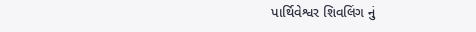પાર્થિવેશ્વર શિવલિંગ નું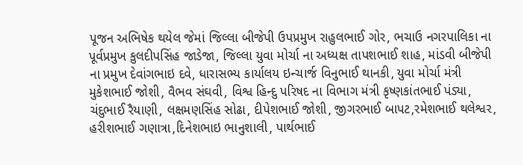પૂજન અભિષેક થયેલ જેમાં જિલ્લા બીજેપી ઉપપ્રમુખ રાહુલભાઈ ગોર, ભચાઉ નગરપાલિકા ના પૂર્વપ્રમુખ કુલદીપસિંહ જાડેજા, જિલ્લા યુવા મોર્ચા ના અધ્યક્ષ તાપશભાઈ શાહ, માંડવી બીજેપી ના પ્રમુખ દેવાંગભાઇ દવે, ધારાસભ્ય કાર્યાલય ઇન્ચાર્જ વિનુભાઈ થાનકી, યુવા મોર્ચા મંત્રી મુકેશભાઈ જોશી, વૈભવ સંઘવી, વિશ્વ હિન્દુ પરિષદ ના વિભાગ મંત્રી કૃષ્ણકાંતભાઈ પંડ્યા, ચંદુભાઈ રૈયાણી, લક્ષમણસિંહ સોઢા, દીપેશભાઈ જોશી, જીગરભાઈ બાપટ,રમેશભાઈ થલેશ્વર, હરીશભાઈ ગણાત્રા,દિનેશભાઇ ભાનુશાલી, પાર્થભાઈ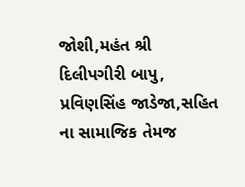જોશી,મહંત શ્રી દિલીપગીરી બાપુ, પ્રવિણસિંહ જાડેજા,સહિત ના સામાજિક તેમજ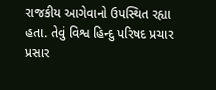રાજકીય આગેવાનો ઉપસ્થિત રહ્યા હતા. તેવું વિશ્વ હિન્દુ પરિષદ પ્રચાર પ્રસાર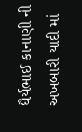ધૈર્યભાઈ કાનાણી ની અખબારી યાદી માં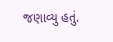જણાવ્યુ હતું.